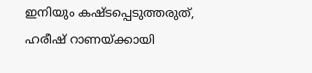ഇനിയും കഷ്‌ടപ്പെടുത്തരുത്, ഹരീഷ് റാണയ്ക്കായി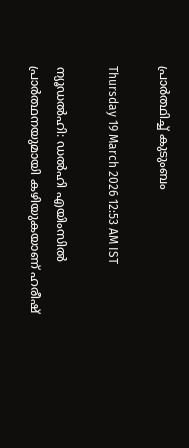പ്രാർത്ഥിച്ച് കുടുംബം

Thursday 19 March 2026 12:53 AM IST

ന്യൂഡൽഹി: ഡൽഹി എയിംസിൽ പ്രാർത്ഥനയുമായി കഴിയുകയാണ് ഹരീഷ്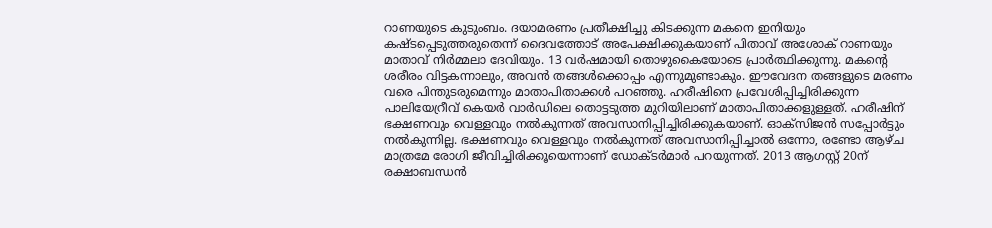റാണയുടെ കുടുംബം. ദയാമരണം പ്രതീക്ഷിച്ചു കിടക്കുന്ന മകനെ ഇനിയും കഷ്‌ടപ്പെടുത്തരുതെന്ന് ദൈവത്തോട് അപേക്ഷിക്കുകയാണ് പിതാവ് അശോക് റാണയും മാതാവ് നിർമ്മലാ ദേവിയും. 13 വർഷമായി തൊഴുകൈയോടെ പ്രാർത്ഥിക്കുന്നു. മകന്റെ ശരീരം വിട്ടകന്നാലും, അവൻ തങ്ങൾക്കൊപ്പം എന്നുമുണ്ടാകും. ഈവേദന തങ്ങളുടെ മരണം വരെ പിന്തുടരുമെന്നും മാതാപിതാക്കൾ പറഞ്ഞു. ഹരീഷിനെ പ്രവേശിപ്പിച്ചിരിക്കുന്ന പാലിയേറ്രീവ് കെയർ വാർഡിലെ തൊട്ടടുത്ത മുറിയിലാണ് മാതാപിതാക്കളുള്ളത്. ഹരീഷിന് ഭക്ഷണവും വെള്ളവും നൽകുന്നത് അവസാനിപ്പിച്ചിരിക്കുകയാണ്. ഓക്‌സിജൻ സപ്പോർട്ടും നൽകുന്നില്ല. ഭക്ഷണവും വെള്ളവും നൽകുന്നത് അവസാനിപ്പിച്ചാൽ ഒന്നോ, രണ്ടോ ആഴ്ച മാത്രമേ രോഗി ജീവിച്ചിരിക്കൂയെന്നാണ് ഡോക്‌ടർമാർ പറയുന്നത്. 2013 ആഗസ്റ്റ് 20ന് രക്ഷാബന്ധൻ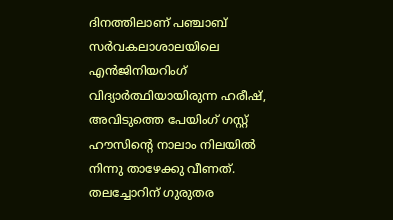ദിനത്തിലാണ് പഞ്ചാബ് സ‌ർവകലാശാലയിലെ എൻജിനിയറിംഗ് വിദ്യാർത്ഥിയായിരുന്ന ഹരീഷ്, അവിടുത്തെ പേയിംഗ് ഗസ്റ്റ് ഹൗസിന്റെ നാലാം നിലയിൽ നിന്നു താഴേക്കു വീണത്. തലച്ചോറിന് ഗുരുതര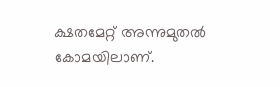ക്ഷതമേറ്റ് അന്നുമുതൽ കോമയിലാണ്.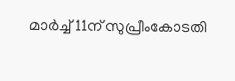മാർച്ച് 11ന് സുപ്രീംകോടതി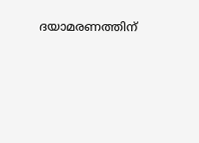ദയാമരണത്തിന്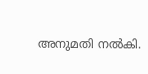അനുമതി നൽകി.